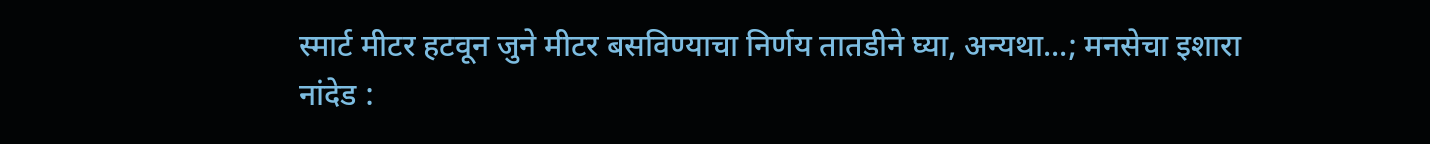स्मार्ट मीटर हटवून जुने मीटर बसविण्याचा निर्णय तातडीने घ्या, अन्यथा...; मनसेचा इशारा
नांदेड :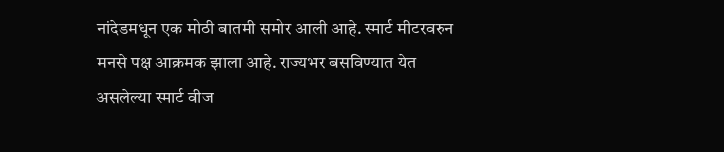नांदेडमधून एक मोठी बातमी समोर आली आहे. स्मार्ट मीटरवरुन मनसे पक्ष आक्रमक झाला आहे. राज्यभर बसविण्यात येत असलेल्या स्मार्ट वीज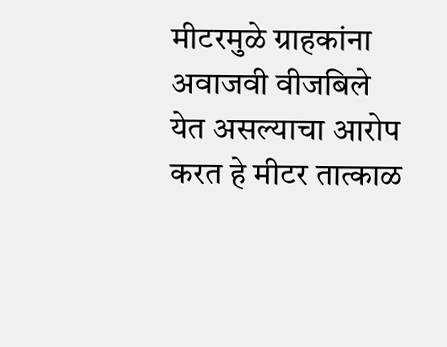मीटरमुळे ग्राहकांना अवाजवी वीजबिले येत असल्याचा आरोप करत हे मीटर तात्काळ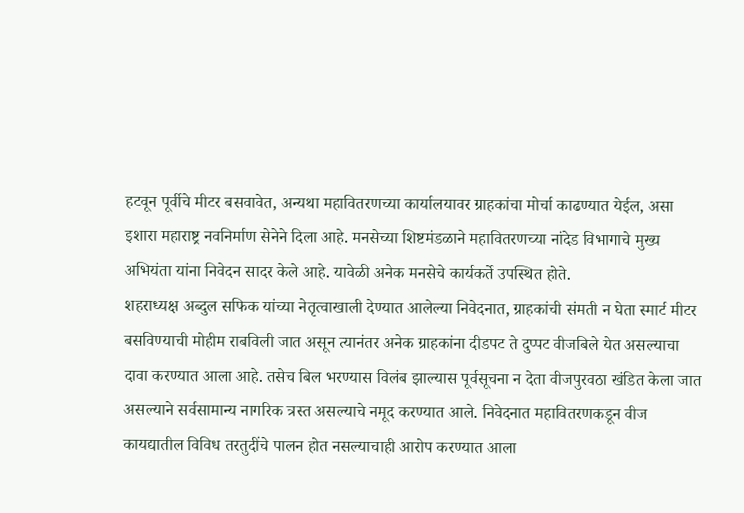हटवून पूर्वीचे मीटर बसवावेत, अन्यथा महावितरणच्या कार्यालयावर ग्राहकांचा मोर्चा काढण्यात येईल, असा इशारा महाराष्ट्र नवनिर्माण सेनेने दिला आहे. मनसेच्या शिष्टमंडळाने महावितरणच्या नांदेड विभागाचे मुख्य अभियंता यांना निवेदन सादर केले आहे. यावेळी अनेक मनसेचे कार्यकर्ते उपस्थित होते.
शहराध्यक्ष अब्दुल सफिक यांच्या नेतृत्वाखाली देण्यात आलेल्या निवेदनात, ग्राहकांची संमती न घेता स्मार्ट मीटर बसविण्याची मोहीम राबविली जात असून त्यानंतर अनेक ग्राहकांना दीडपट ते दुप्पट वीजबिले येत असल्याचा दावा करण्यात आला आहे. तसेच बिल भरण्यास विलंब झाल्यास पूर्वसूचना न देता वीजपुरवठा खंडित केला जात असल्याने सर्वसामान्य नागरिक त्रस्त असल्याचे नमूद करण्यात आले. निवेदनात महावितरणकडून वीज कायद्यातील विविध तरतुदींचे पालन होत नसल्याचाही आरोप करण्यात आला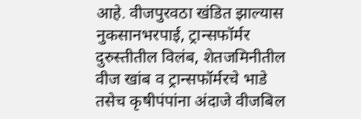आहे. वीजपुरवठा खंडित झाल्यास नुकसानभरपाई, ट्रान्सफॉर्मर दुरुस्तीतील विलंब, शेतजमिनीतील वीज खांब व ट्रान्सफॉर्मरचे भाडे तसेच कृषीपंपांना अंदाजे वीजबिल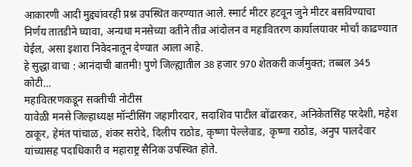आकारणी आदी मुद्द्यांवरही प्रश्न उपस्थित करण्यात आले. स्मार्ट मीटर हटवून जुने मीटर बसविण्याचा निर्णय तातडीने घ्यावा, अन्यथा मनसेच्या वतीने तीव्र आंदोलन व महावितरण कार्यालयावर मोर्चा काढण्यात येईल, असा इशारा निवेदनातून देण्यात आला आहे.
हे सुद्धा वाचा : आनंदाची बातमी! पुणे जिल्ह्यातील 38 हजार 970 शेतकरी कर्जमुक्त; तब्बल 345 कोटी…
महावितरणकडून सक्तीची नोटीस
यावेळी मनसे जिल्हाध्यक्ष मॉन्टीसिंग जहागीरदार, सदाशिव पाटील बोंढारकर, अनिकेतसिंह परदेशी, महेश ठाकूर, हेमंत पांचाळ, शंकर सरोदे, दिलीप राठोड, कृष्णा पेल्लेवाड, कृष्णा राठोड, अनुप पालदेवार यांच्यासह पदाधिकारी व महाराष्ट्र सैनिक उपस्थित होते.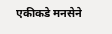एकीकडे मनसेने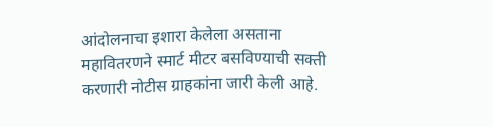आंदोलनाचा इशारा केलेला असताना महावितरणने स्मार्ट मीटर बसविण्याची सक्ती करणारी नोटीस ग्राहकांना जारी केली आहे.